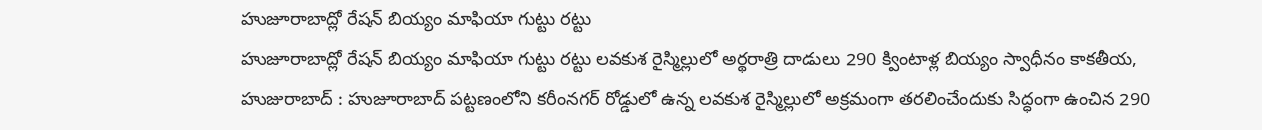హుజూరాబాద్లో రేషన్ బియ్యం మాఫియా గుట్టు రట్టు
హుజూరాబాద్లో రేషన్ బియ్యం మాఫియా గుట్టు రట్టు లవకుశ రైస్మిల్లులో అర్థరాత్రి దాడులు 290 క్వింటాళ్ల బియ్యం స్వాధీనం కాకతీయ, హుజురాబాద్ : హుజూరాబాద్ పట్టణంలోని కరీంనగర్ రోడ్డులో ఉన్న లవకుశ రైస్మిల్లులో అక్రమంగా తరలించేందుకు సిద్ధంగా ఉంచిన 290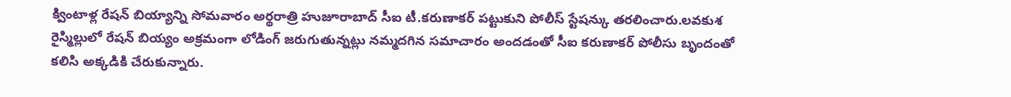క్వింటాళ్ల రేషన్ బియ్యాన్ని సోమవారం అర్థరాత్రి హుజూరాబాద్ సీఐ టీ.కరుణాకర్ పట్టుకుని పోలీస్ స్టేషన్కు తరలించారు.లవకుశ రైస్మిల్లులో రేషన్ బియ్యం అక్రమంగా లోడింగ్ జరుగుతున్నట్లు నమ్మదగిన సమాచారం అందడంతో సీఐ కరుణాకర్ పోలీసు బృందంతో కలిసి అక్కడికి చేరుకున్నారు.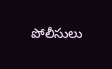పోలీసులు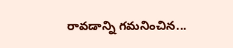రావడాన్ని గమనించిన...